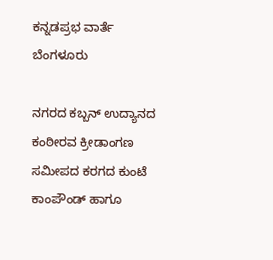ಕನ್ನಡಪ್ರಭ ವಾರ್ತೆ ಬೆಂಗಳೂರು

ನಗರದ ಕಬ್ಬನ್‌ ಉದ್ಯಾನದ ಕಂಠೀರವ ಕ್ರೀಡಾಂಗಣ ಸಮೀಪದ ಕರಗದ ಕುಂಟೆ ಕಾಂಪೌಂಡ್‌ ಹಾಗೂ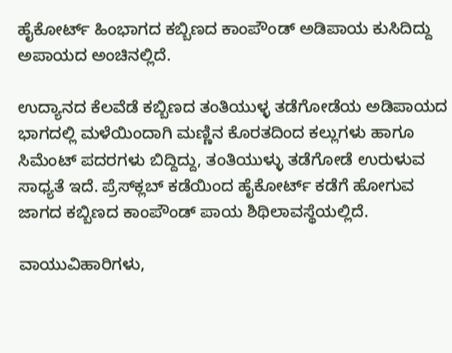ಹೈಕೋರ್ಟ್‌ ಹಿಂಭಾಗದ ಕಬ್ಬಿಣದ ಕಾಂಪೌಂಡ್‌ ಅಡಿಪಾಯ ಕುಸಿದಿದ್ದು ಅಪಾಯದ ಅಂಚಿನಲ್ಲಿದೆ.

ಉದ್ಯಾನದ ಕೆಲವೆಡೆ ಕಬ್ಬಿಣದ ತಂತಿಯುಳ್ಳ ತಡೆಗೋಡೆಯ ಅಡಿಪಾಯದ ಭಾಗದಲ್ಲಿ ಮಳೆಯಿಂದಾಗಿ ಮಣ್ಣಿನ ಕೊರತದಿಂದ ಕಲ್ಲುಗಳು ಹಾಗೂ ಸಿಮೆಂಟ್‌ ಪದರಗಳು ಬಿದ್ದಿದ್ದು, ತಂತಿಯುಳ್ಳು ತಡೆಗೋಡೆ ಉರುಳುವ ಸಾಧ್ಯತೆ ಇದೆ. ಪ್ರೆಸ್‌ಕ್ಲಬ್‌ ಕಡೆಯಿಂದ ಹೈಕೋರ್ಟ್‌ ಕಡೆಗೆ ಹೋಗುವ ಜಾಗದ ಕಬ್ಬಿಣದ ಕಾಂಪೌಂಡ್‌ ಪಾಯ ಶಿಥಿಲಾವಸ್ಥೆಯಲ್ಲಿದೆ.

ವಾಯುವಿಹಾರಿಗಳು,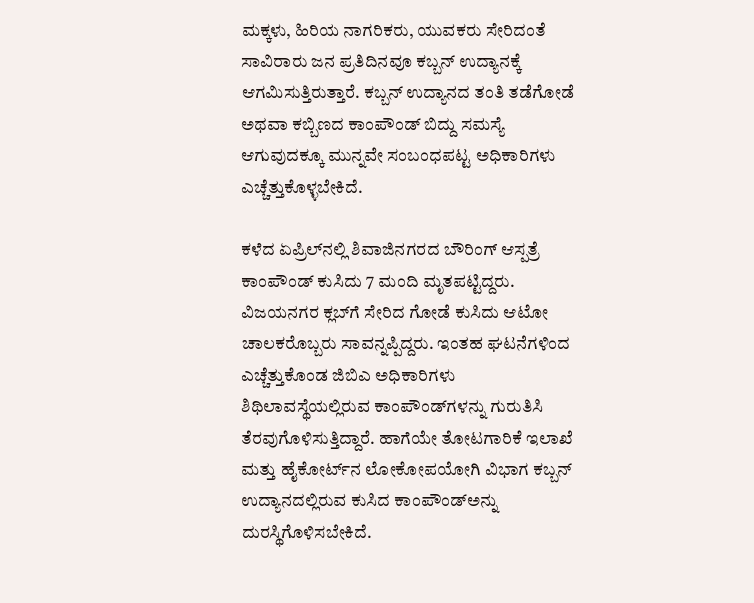ಮಕ್ಕಳು, ಹಿರಿಯ ನಾಗರಿಕರು, ಯುವಕರು ಸೇರಿದಂತೆ ಸಾವಿರಾರು ಜನ ಪ್ರತಿದಿನವೂ ಕಬ್ಬನ್‌ ಉದ್ಯಾನಕ್ಕೆ ಆಗಮಿಸುತ್ತಿರುತ್ತಾರೆ. ಕಬ್ಬನ್‌ ಉದ್ಯಾನದ ತಂತಿ ತಡೆಗೋಡೆ ಅಥವಾ ಕಬ್ಬಿಣದ ಕಾಂಪೌಂಡ್‌ ಬಿದ್ದು ಸಮಸ್ಯೆ ಆಗುವುದಕ್ಕೂ ಮುನ್ನವೇ ಸಂಬಂಧಪಟ್ಟ ಅಧಿಕಾರಿಗಳು ಎಚ್ಚೆತ್ತುಕೊಳ್ಳಬೇಕಿದೆ.

ಕಳೆದ ಏಪ್ರಿಲ್‌ನಲ್ಲಿ ಶಿವಾಜಿನಗರದ ಬೌರಿಂಗ್‌ ಆಸ್ಪತ್ರೆ ಕಾಂಪೌಂಡ್‌ ಕುಸಿದು 7 ಮಂದಿ ಮೃತಪಟ್ಟಿದ್ದರು. ವಿಜಯನಗರ ಕ್ಲಬ್‌ಗೆ ಸೇರಿದ ಗೋಡೆ ಕುಸಿದು ಆಟೋ ಚಾಲಕರೊಬ್ಬರು ಸಾವನ್ನಪ್ಪಿದ್ದರು. ಇಂತಹ ಘಟನೆಗಳಿಂದ ಎಚ್ಚೆತ್ತುಕೊಂಡ ಜಿಬಿಎ ಅಧಿಕಾರಿಗಳು ಶಿಥಿಲಾವಸ್ಥೆಯಲ್ಲಿರುವ ಕಾಂಪೌಂಡ್‌ಗಳನ್ನು ಗುರುತಿಸಿ ತೆರವುಗೊಳಿಸುತ್ತಿದ್ದಾರೆ. ಹಾಗೆಯೇ ತೋಟಗಾರಿಕೆ ಇಲಾಖೆ ಮತ್ತು ಹೈಕೋರ್ಟ್‌ನ ಲೋಕೋಪಯೋಗಿ ವಿಭಾಗ ಕಬ್ಬನ್‌ ಉದ್ಯಾನದಲ್ಲಿರುವ ಕುಸಿದ ಕಾಂಪೌಂಡ್‌ಅನ್ನು ದುರಸ್ಥಿಗೊಳಿಸಬೇಕಿದೆ.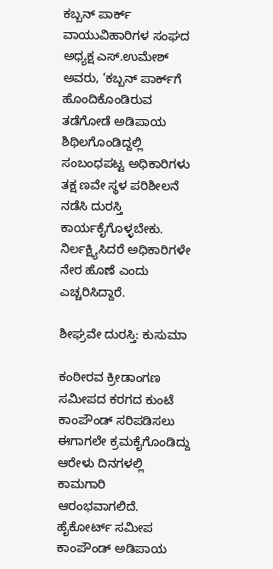ಕಬ್ಬನ್‌ ಪಾರ್ಕ್‌ ವಾಯುವಿಹಾರಿಗಳ ಸಂಘದ ಅಧ್ಯಕ್ಷ ಎಸ್‌.ಉಮೇಶ್‌ ಅವರು, ‘ಕಬ್ಬನ್‌ ಪಾರ್ಕ್‌ಗೆ ಹೊಂದಿಕೊಂಡಿರುವ ತಡೆಗೋಡೆ ಅಡಿಪಾಯ ಶಿಥಿಲಗೊಂಡಿದ್ದಲ್ಲಿ ಸಂಬಂಧಪಟ್ಟ ಅಧಿಕಾರಿಗಳು ತಕ್ಷ ಣವೇ ಸ್ಥಳ ಪರಿಶೀಲನೆ ನಡೆಸಿ ದುರಸ್ತಿ ಕಾರ್ಯಕೈಗೊಳ್ಳಬೇಕು. ನಿರ್ಲಕ್ಷ್ಯಿಸಿದರೆ ಅಧಿಕಾರಿಗಳೇ ನೇರ ಹೊಣೆ ಎಂದು ಎಚ್ಚರಿಸಿದ್ದಾರೆ.

ಶೀಘ್ರವೇ ದುರಸ್ತಿ: ಕುಸುಮಾ

ಕಂಠೀರವ ಕ್ರೀಡಾಂಗಣ ಸಮೀಪದ ಕರಗದ ಕುಂಟೆ ಕಾಂಪೌಂಡ್‌ ಸರಿಪಡಿಸಲು ಈಗಾಗಲೇ ಕ್ರಮಕೈಗೊಂಡಿದ್ದು ಆರೇಳು ದಿನಗಳಲ್ಲಿ ಕಾಮಗಾರಿ ಆರಂಭವಾಗಲಿದೆ. ಹೈಕೋರ್ಟ್‌ ಸಮೀಪ ಕಾಂಪೌಂಡ್‌ ಅಡಿಪಾಯ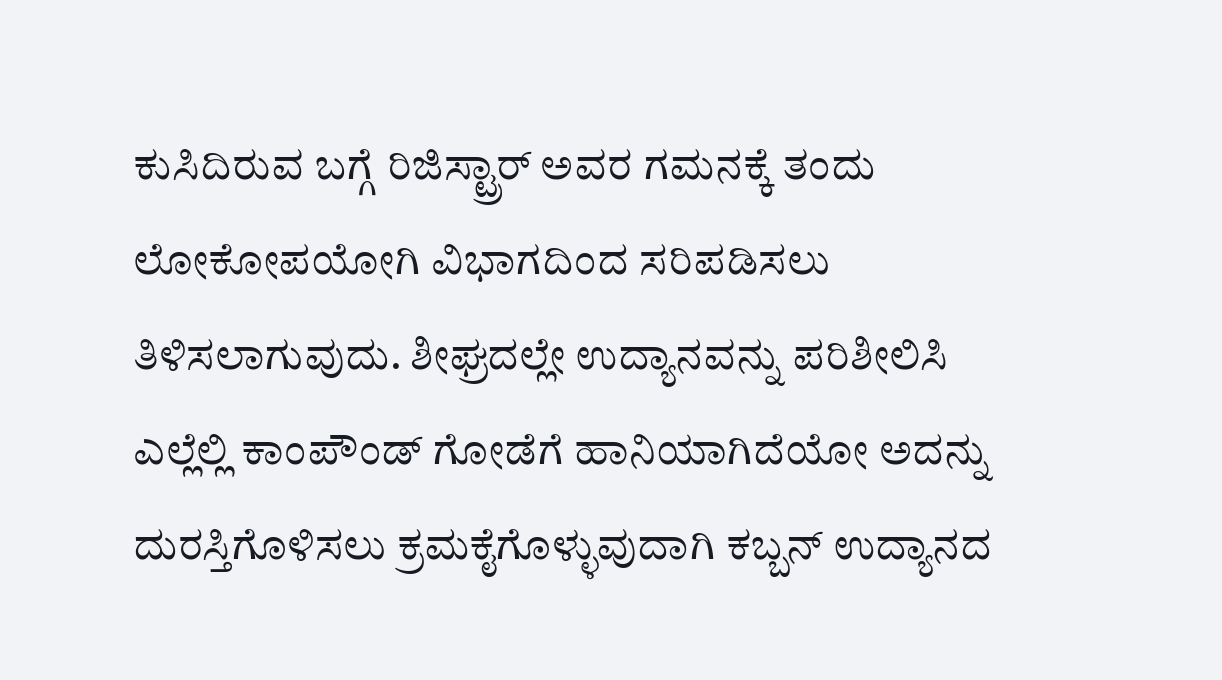ಕುಸಿದಿರುವ ಬಗ್ಗೆ ರಿಜಿಸ್ಟ್ರಾರ್‌ ಅವರ ಗಮನಕ್ಕೆ ತಂದು ಲೋಕೋಪಯೋಗಿ ವಿಭಾಗದಿಂದ ಸರಿಪಡಿಸಲು ತಿಳಿಸಲಾಗುವುದು. ಶೀಘ್ರದಲ್ಲೇ ಉದ್ಯಾನವನ್ನು ಪರಿಶೀಲಿಸಿ ಎಲ್ಲೆಲ್ಲಿ ಕಾಂಪೌಂಡ್‌ ಗೋಡೆಗೆ ಹಾನಿಯಾಗಿದೆಯೋ ಅದನ್ನು ದುರಸ್ತಿಗೊಳಿಸಲು ಕ್ರಮಕೈಗೊಳ್ಳುವುದಾಗಿ ಕಬ್ಬನ್‌ ಉದ್ಯಾನದ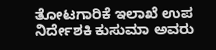ತೋಟಗಾರಿಕೆ ಇಲಾಖೆ ಉಪ ನಿರ್ದೇಶಕಿ ಕುಸುಮಾ ಅವರು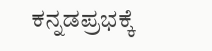ಕನ್ನಡಪ್ರಭಕ್ಕೆ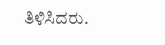ತಿಳಿಸಿದರು.